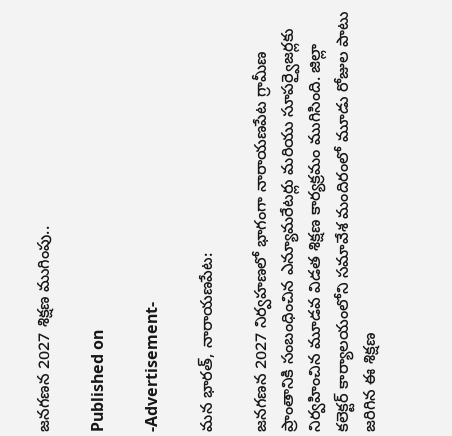జనగణన 2027 శిక్షణ ముగింపు..

Published on

-Advertisement-

మన భారత్, నారాయణపేట:

జనగణన 2027 నిర్వహణలో భాగంగా నారాయణపేట గ్రామీణ ప్రాంతానికి సంబంధించిన ఎన్యూమరేటర్లు మరియు సూపర్వైజర్లకు నిర్వహించిన మూడవ విడత శిక్షణ కార్యక్రమం ముగిసింది. జిల్లా కలెక్టర్ కార్యాలయంలోని సమావేశ మందిరంలో మూడు రోజుల పాటు జరిగిన ఈ శిక్షణ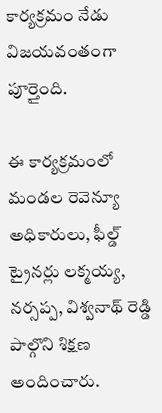కార్యక్రమం నేడు విజయవంతంగా పూర్తైంది.

ఈ కార్యక్రమంలో మండల రెవెన్యూ అధికారులు, ఫీల్డ్ ట్రైనర్లు లక్మయ్య, నర్సప్ప, విశ్వనాథ్ రెడ్డి పాల్గొని శిక్షణ అందించారు.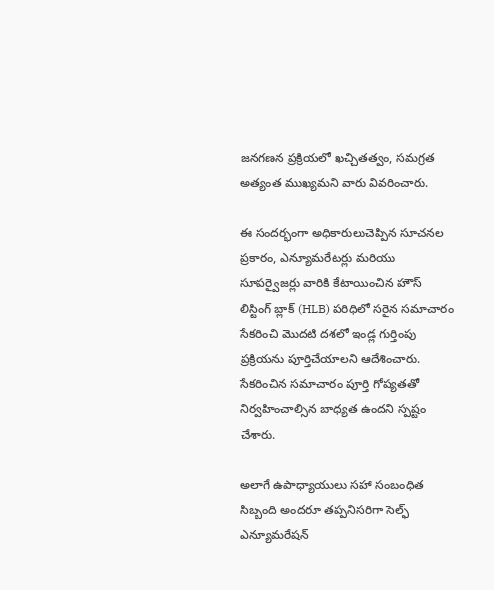జనగణన ప్రక్రియలో ఖచ్చితత్వం, సమగ్రత అత్యంత ముఖ్యమని వారు వివరించారు.

ఈ సందర్భంగా అధికారులుచెప్పిన సూచనల ప్రకారం, ఎన్యూమరేటర్లు మరియు సూపర్వైజర్లు వారికి కేటాయించిన హౌస్ లిస్టింగ్ బ్లాక్ (HLB) పరిధిలో సరైన సమాచారం సేకరించి మొదటి దశలో ఇండ్ల గుర్తింపు ప్రక్రియను పూర్తిచేయాలని ఆదేశించారు. సేకరించిన సమాచారం పూర్తి గోప్యతతో నిర్వహించాల్సిన బాధ్యత ఉందని స్పష్టం చేశారు.

అలాగే ఉపాధ్యాయులు సహా సంబంధిత సిబ్బంది అందరూ తప్పనిసరిగా సెల్ఫ్ ఎన్యూమరేషన్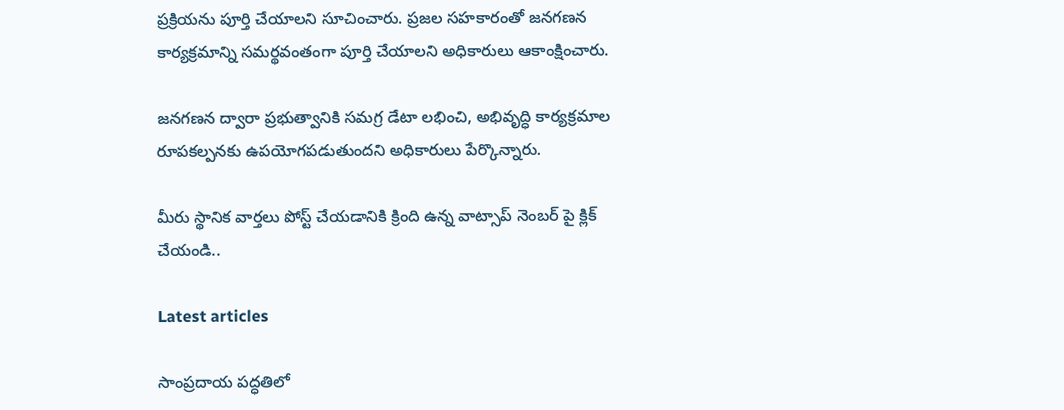ప్రక్రియను పూర్తి చేయాలని సూచించారు. ప్రజల సహకారంతో జనగణన కార్యక్రమాన్ని సమర్థవంతంగా పూర్తి చేయాలని అధికారులు ఆకాంక్షించారు.

జనగణన ద్వారా ప్రభుత్వానికి సమగ్ర డేటా లభించి, అభివృద్ధి కార్యక్రమాల రూపకల్పనకు ఉపయోగపడుతుందని అధికారులు పేర్కొన్నారు.

మీరు స్థానిక వార్తలు పోస్ట్ చేయడానికి క్రింది ఉన్న వాట్సాప్ నెంబర్ పై క్లిక్ చేయండి..

Latest articles

సాంప్రదాయ పద్ధతిలో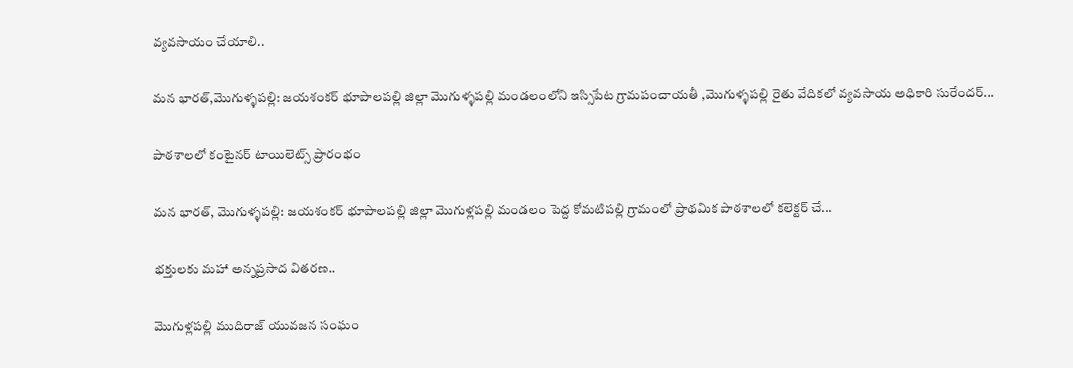వ్యవసాయం చేయాలి..

మన భారత్,మొగుళ్ళపల్లి: జయశంకర్ భూపాలపల్లి జిల్లా మొగుళ్ళపల్లి మండలంలోని ఇస్సిపేట గ్రామపంచాయతీ ,మొగుళ్ళపల్లి రైతు వేదికలో వ్యవసాయ అధికారి సురేందర్...

పాఠశాలలో కంటైనర్ టాయిలెట్స్ ప్రారంభం

మన భారత్, మొగుళ్ళపల్లి: జయశంకర్ భూపాలపల్లి జిల్లా మొగుళ్లపల్లి మండలం పెద్ద కోమటిపల్లి గ్రామంలో ప్రాథమిక పాఠశాలలో కలెక్టర్ చే...

భక్తులకు మహా అన్నప్రసాద వితరణ..

మొగుళ్లపల్లి ముదిరాజ్ యువజన సంఘం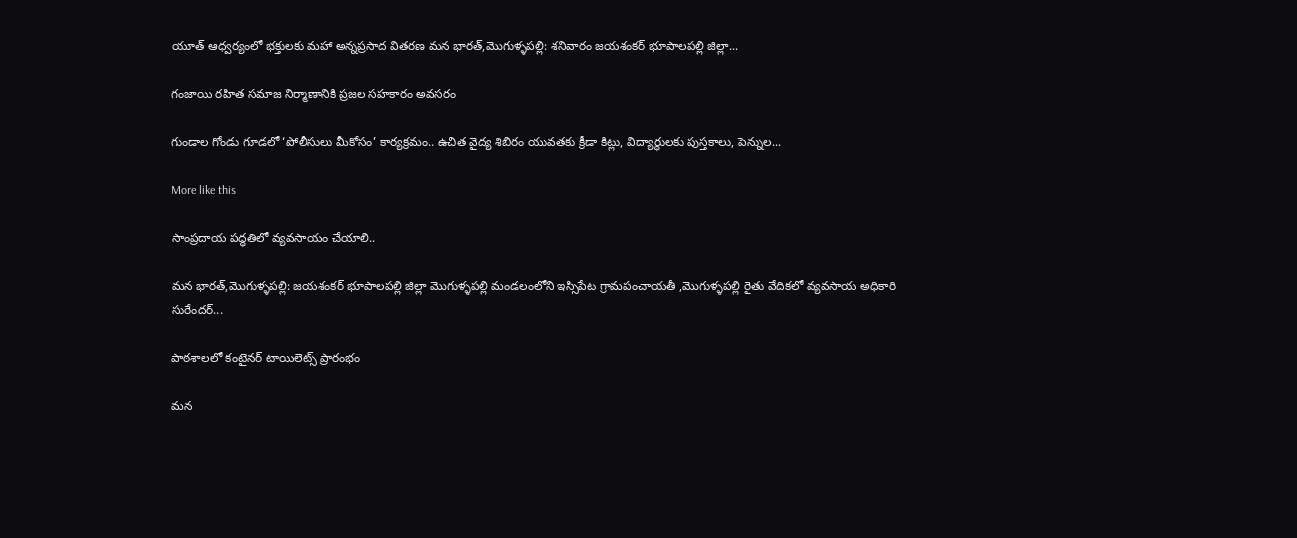యూత్ ఆధ్వర్యంలో భక్తులకు మహా అన్నప్రసాద వితరణ మన భారత్,మొగుళ్ళపల్లి: శనివారం జయశంకర్ భూపాలపల్లి జిల్లా...

గంజాయి రహిత సమాజ నిర్మాణానికి ప్రజల సహకారం అవసరం

గుండాల గోండు గూడలో ‘పోలీసులు మీకోసం’ కార్యక్రమం.. ఉచిత వైద్య శిబిరం యువతకు క్రీడా కిట్లు, విద్యార్థులకు పుస్తకాలు, పెన్నుల...

More like this

సాంప్రదాయ పద్ధతిలో వ్యవసాయం చేయాలి..

మన భారత్,మొగుళ్ళపల్లి: జయశంకర్ భూపాలపల్లి జిల్లా మొగుళ్ళపల్లి మండలంలోని ఇస్సిపేట గ్రామపంచాయతీ ,మొగుళ్ళపల్లి రైతు వేదికలో వ్యవసాయ అధికారి సురేందర్...

పాఠశాలలో కంటైనర్ టాయిలెట్స్ ప్రారంభం

మన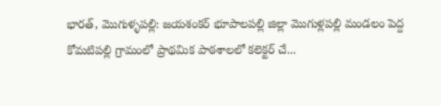భారత్, మొగుళ్ళపల్లి: జయశంకర్ భూపాలపల్లి జిల్లా మొగుళ్లపల్లి మండలం పెద్ద కోమటిపల్లి గ్రామంలో ప్రాథమిక పాఠశాలలో కలెక్టర్ చే...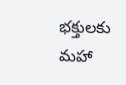భక్తులకు మహా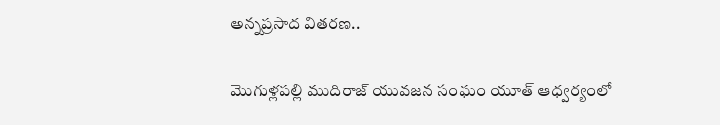అన్నప్రసాద వితరణ..

మొగుళ్లపల్లి ముదిరాజ్ యువజన సంఘం యూత్ ఆధ్వర్యంలో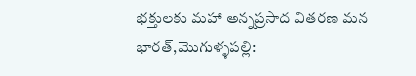భక్తులకు మహా అన్నప్రసాద వితరణ మన భారత్,మొగుళ్ళపల్లి: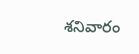శనివారం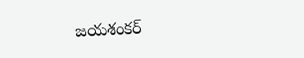జయశంకర్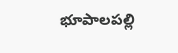భూపాలపల్లి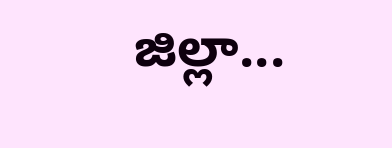జిల్లా...